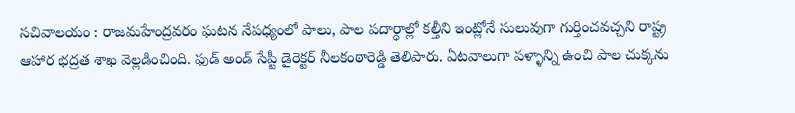సచివాలయం : రాజమహేంద్రవరం ఘటన నేపధ్యంలో పాలు, పాల పదార్ధాల్లో కల్తీని ఇంట్లోనే సులువుగా గుర్తించవచ్చని రాష్ట్ర ఆహార భద్రత శాఖ వెల్లడించింది. ఫుడ్ అండ్ సేప్టీ డైరెక్టర్ నీలకంఠారెడ్డి తెలిపారు. ఏటవాలుగా పళ్ళాన్ని ఉంచి పాల చుక్కను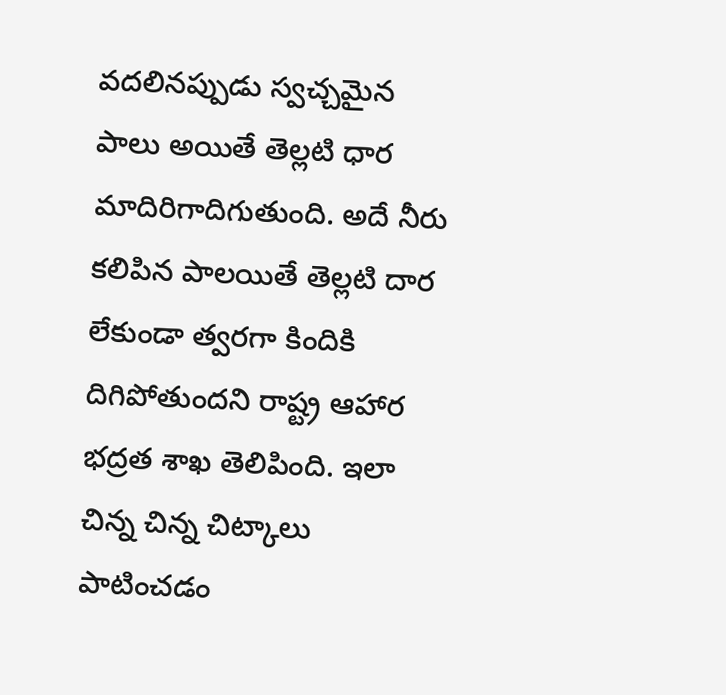వదలినప్పుడు స్వచ్చమైన పాలు అయితే తెల్లటి ధార మాదిరిగాదిగుతుంది. అదే నీరు కలిపిన పాలయితే తెల్లటి దార లేకుండా త్వరగా కిందికి దిగిపోతుందని రాష్ట్ర ఆహార భద్రత శాఖ తెలిపింది. ఇలా చిన్న చిన్న చిట్కాలు పాటించడం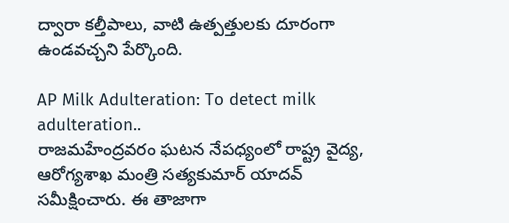ద్వారా కల్తీపాలు, వాటి ఉత్పత్తులకు దూరంగా ఉండవచ్చని పేర్కొంది.

AP Milk Adulteration: To detect milk adulteration..
రాజమహేంద్రవరం ఘటన నేపధ్యంలో రాష్ట్ర వైద్య, ఆరోగ్యశాఖ మంత్రి సత్యకుమార్ యాదవ్ సమీక్షించారు. ఈ తాజాగా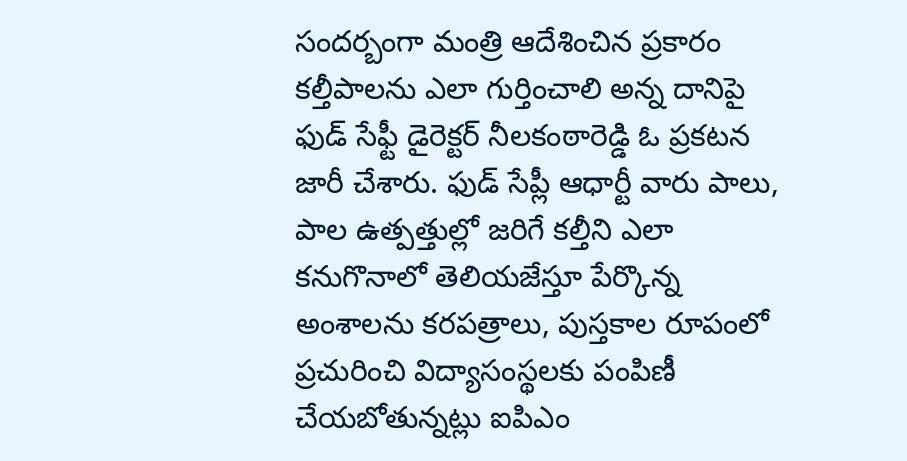సందర్బంగా మంత్రి ఆదేశించిన ప్రకారం కల్తీపాలను ఎలా గుర్తించాలి అన్న దానిపై ఫుడ్ సేఫ్టీ డైరెక్టర్ నీలకంఠారెడ్డి ఓ ప్రకటన జారీ చేశారు. ఫుడ్ సేప్లీ ఆధార్టీ వారు పాలు, పాల ఉత్పత్తుల్లో జరిగే కల్తీని ఎలా కనుగొనాలో తెలియజేస్తూ పేర్కొన్న అంశాలను కరపత్రాలు, పుస్తకాల రూపంలో ప్రచురించి విద్యాసంస్థలకు పంపిణీ చేయబోతున్నట్లు ఐపిఎం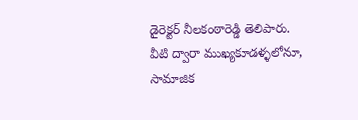డైరెక్టర్ నీలకంఠారెడ్డి తెలిపారు. వీటి ద్వారా ముఖ్యకూడళ్ళలోనూ, సామాజిక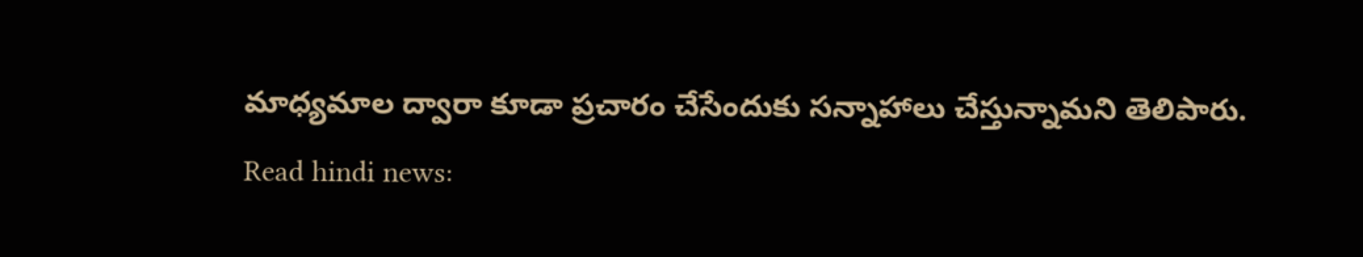మాధ్యమాల ద్వారా కూడా ప్రచారం చేసేందుకు సన్నాహాలు చేస్తున్నామని తెలిపారు.
Read hindi news: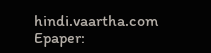hindi.vaartha.com
Epaper: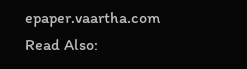epaper.vaartha.com
Read Also: